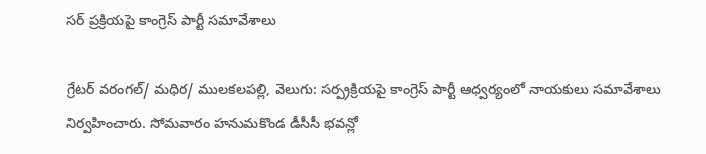సర్ ప్రక్రియపై కాంగ్రెస్ పార్టీ సమావేశాలు

గ్రేటర్ వరంగల్/ మధిర/ ములకలపల్లి, వెలుగు: సర్ప్రక్రియపై కాంగ్రెస్ పార్టీ ఆధ్వర్యంలో నాయకులు సమావేశాలు నిర్వహించారు. సోమవారం హనుమకొండ డీసీసీ భవన్లో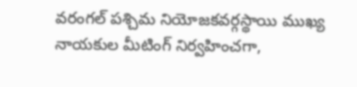వరంగల్ పశ్చిమ నియోజకవర్గస్థాయి ముఖ్య నాయకుల మీటింగ్ నిర్వహించగా,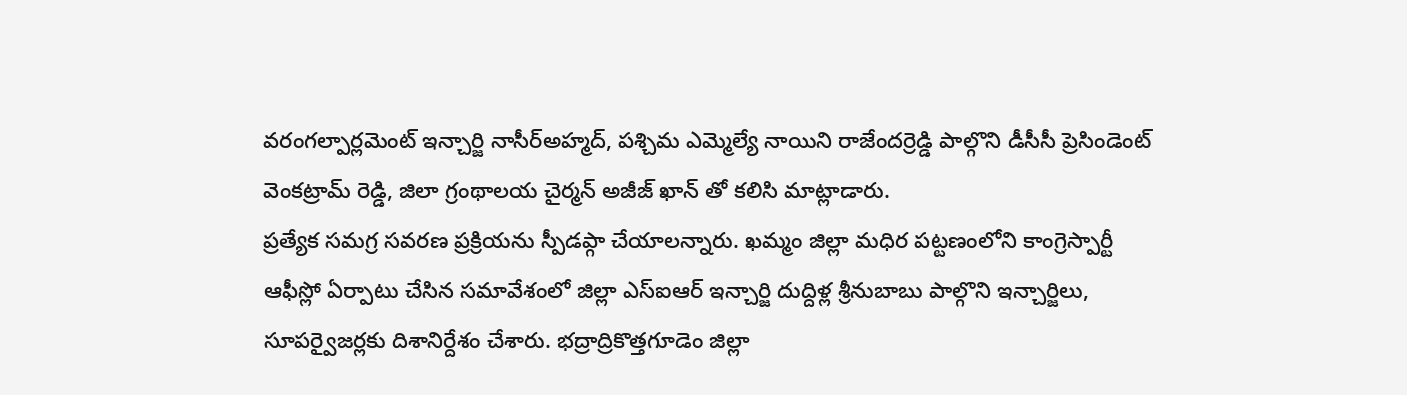వరంగల్పార్లమెంట్ ఇన్చార్జి నాసీర్అహ్మద్, పశ్చిమ ఎమ్మెల్యే నాయిని రాజేందర్రెడ్డి పాల్గొని డీసీసీ ప్రెసిండెంట్ వెంకట్రామ్ రెడ్డి, జిలా గ్రంథాలయ చైర్మన్ అజీజ్ ఖాన్ తో కలిసి మాట్లాడారు.
ప్రత్యేక సమగ్ర సవరణ ప్రక్రియను స్పీడప్గా చేయాలన్నారు. ఖమ్మం జిల్లా మధిర పట్టణంలోని కాంగ్రెస్పార్టీ ఆఫీస్లో ఏర్పాటు చేసిన సమావేశంలో జిల్లా ఎస్ఐఆర్ ఇన్చార్జి దుద్దిళ్ల శ్రీనుబాబు పాల్గొని ఇన్చార్జిలు, సూపర్వైజర్లకు దిశానిర్దేశం చేశారు. భద్రాద్రికొత్తగూడెం జిల్లా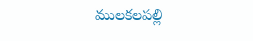ములకలపల్లి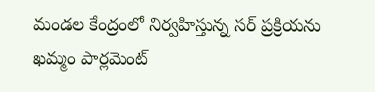మండల కేంద్రంలో నిర్వహిస్తున్న సర్ ప్రక్రియను ఖమ్మం పార్లమెంట్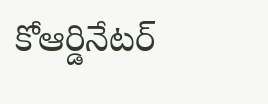కోఆర్డినేటర్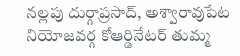నల్లపు దుర్గాప్రసాద్, అశ్వారావుపేట నియోజవర్గ కోఆర్డినేటర్ తుమ్మ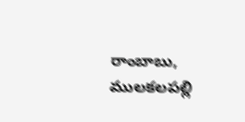రాంబాబు, ములకలపల్లి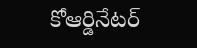కోఆర్డినేటర్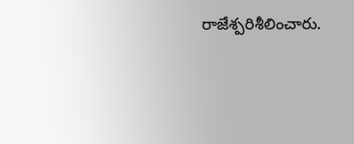రాజేశ్పరిశీలించారు.